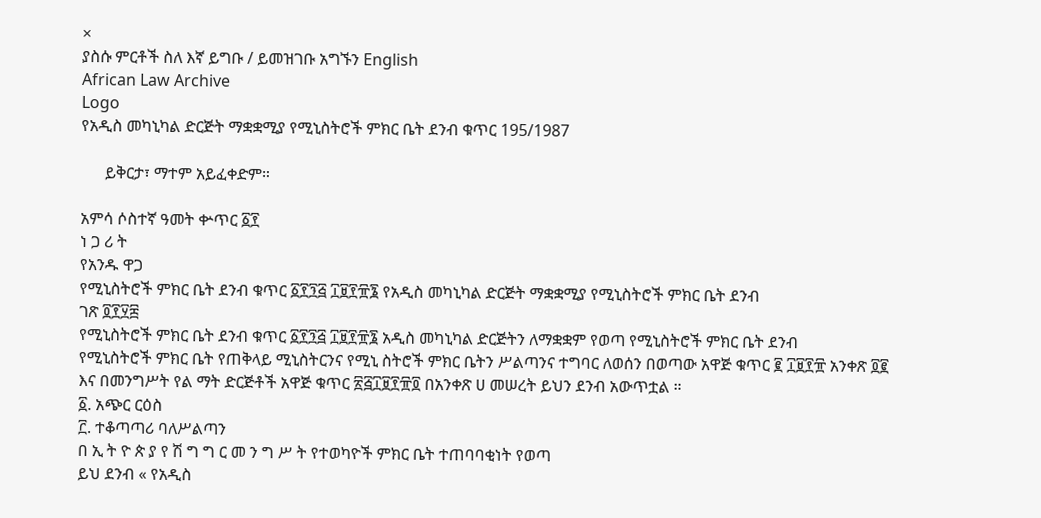×
ያስሱ ምርቶች ስለ እኛ ይግቡ / ይመዝገቡ አግኙን English
African Law Archive
Logo
የአዲስ መካኒካል ድርጅት ማቋቋሚያ የሚኒስትሮች ምክር ቤት ደንብ ቁጥር 195/1987

      ይቅርታ፣ ማተም አይፈቀድም።

አምሳ ሶስተኛ ዓመት ቍጥር ፩፻
ነ ጋ ሪ ት
የአንዱ ዋጋ
የሚኒስትሮች ምክር ቤት ደንብ ቁጥር ፩፻፺፭ ፲፱፻፹፮ የአዲስ መካኒካል ድርጅት ማቋቋሚያ የሚኒስትሮች ምክር ቤት ደንብ
ገጽ ፬፻፶፰
የሚኒስትሮች ምክር ቤት ደንብ ቁጥር ፩፻፺፭ ፲፱፻፹፮ አዲስ መካኒካል ድርጅትን ለማቋቋም የወጣ የሚኒስትሮች ምክር ቤት ደንብ
የሚኒስትሮች ምክር ቤት የጠቅላይ ሚኒስትርንና የሚኒ ስትሮች ምክር ቤትን ሥልጣንና ተግባር ለወሰን በወጣው አዋጅ ቁጥር ፪ ፲፱፻፹ አንቀጽ ፬፪ እና በመንግሥት የል ማት ድርጅቶች አዋጅ ቁጥር ፳፭፲፱፻፹፬ በአንቀጽ ሀ መሠረት ይህን ደንብ አውጥቷል ።
፩. አጭር ርዕስ
፫. ተቆጣጣሪ ባለሥልጣን
በ ኢ ት ዮ ጵ ያ የ ሽ ግ ግ ር መ ን ግ ሥ ት የተወካዮች ምክር ቤት ተጠባባቂነት የወጣ
ይህ ደንብ « የአዲስ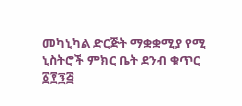መካኒካል ድርጅት ማቋቋሚያ የሚ ኒስትሮች ምክር ቤት ደንብ ቁጥር ፩፻፺፭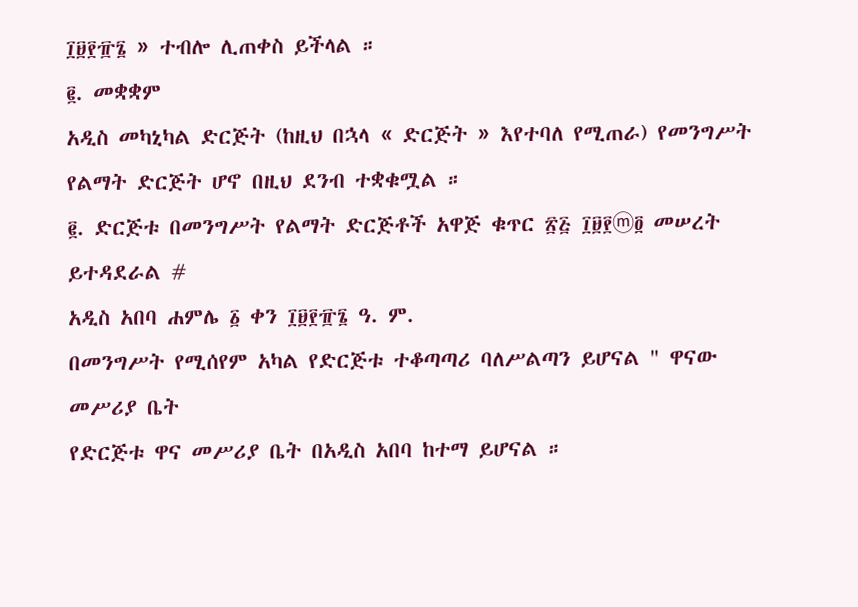፲፱፻፹፮ » ተብሎ ሊጠቀስ ይችላል ።
፪. መቋቋም
አዲስ መካኒካል ድርጅት (ከዚህ በኋላ « ድርጅት » እየተባለ የሚጠራ) የመንግሥት የልማት ድርጅት ሆኖ በዚህ ደንብ ተቋቁሟል ።
፪. ድርጅቱ በመንግሥት የልማት ድርጅቶች አዋጅ ቁጥር ፳፭ ፲፱፻ⓜ፬ መሠረት ይተዳደራል #
አዲስ አበባ ሐምሌ ፩ ቀን ፲፱፻፹፮ ዓ. ም.
በመንግሥት የሚሰየም አካል የድርጅቱ ተቆጣጣሪ ባለሥልጣን ይሆናል " ዋናው መሥሪያ ቤት
የድርጅቱ ዋና መሥሪያ ቤት በአዲስ አበባ ከተማ ይሆናል ።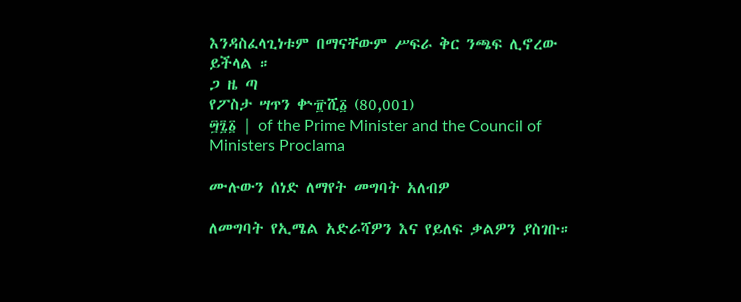እንዳስፈላጊነቱም በማናቸውም ሥፍራ ቅር ንጫፍ ሊኖረው ይችላል ።
ጋ ዜ ጣ
የፖስታ ሣጥን ቍ፹ሺ፩ (80,001)
፵፯፩ | of the Prime Minister and the Council of Ministers Proclama

ሙሉውን ሰነድ ለማየት መግባት አለብዎ

ለመግባት የኢሜል አድራሻዎን እና የይለፍ ቃልዎን ያስገቡ።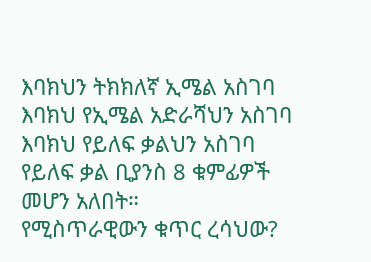እባክህን ትክክለኛ ኢሜል አስገባ
እባክህ የኢሜል አድራሻህን አስገባ
እባክህ የይለፍ ቃልህን አስገባ
የይለፍ ቃል ቢያንስ 8 ቁምፊዎች መሆን አለበት።
የሚስጥራዊውን ቁጥር ረሳህው?